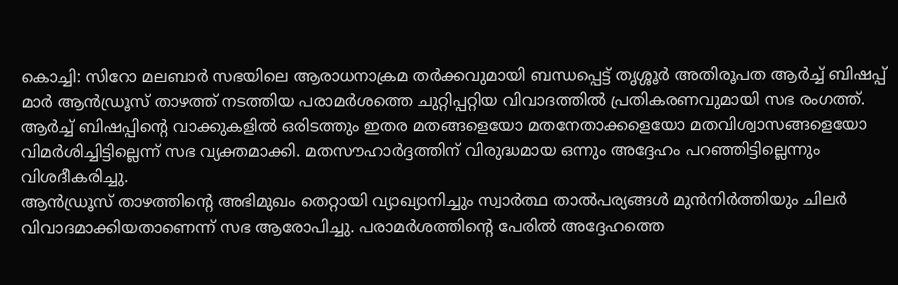കൊച്ചി: സിറോ മലബാർ സഭയിലെ ആരാധനാക്രമ തർക്കവുമായി ബന്ധപ്പെട്ട് തൃശ്ശൂർ അതിരൂപത ആർച്ച് ബിഷപ്പ് മാർ ആൻഡ്രൂസ് താഴത്ത് നടത്തിയ പരാമർശത്തെ ചുറ്റിപ്പറ്റിയ വിവാദത്തിൽ പ്രതികരണവുമായി സഭ രംഗത്ത്. ആർച്ച് ബിഷപ്പിന്റെ വാക്കുകളിൽ ഒരിടത്തും ഇതര മതങ്ങളെയോ മതനേതാക്കളെയോ മതവിശ്വാസങ്ങളെയോ വിമർശിച്ചിട്ടില്ലെന്ന് സഭ വ്യക്തമാക്കി. മതസൗഹാർദ്ദത്തിന് വിരുദ്ധമായ ഒന്നും അദ്ദേഹം പറഞ്ഞിട്ടില്ലെന്നും വിശദീകരിച്ചു.
ആൻഡ്രൂസ് താഴത്തിന്റെ അഭിമുഖം തെറ്റായി വ്യാഖ്യാനിച്ചും സ്വാർത്ഥ താൽപര്യങ്ങൾ മുൻനിർത്തിയും ചിലർ വിവാദമാക്കിയതാണെന്ന് സഭ ആരോപിച്ചു. പരാമർശത്തിന്റെ പേരിൽ അദ്ദേഹത്തെ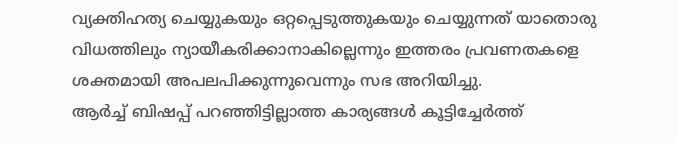വ്യക്തിഹത്യ ചെയ്യുകയും ഒറ്റപ്പെടുത്തുകയും ചെയ്യുന്നത് യാതൊരു വിധത്തിലും ന്യായീകരിക്കാനാകില്ലെന്നും ഇത്തരം പ്രവണതകളെ ശക്തമായി അപലപിക്കുന്നുവെന്നും സഭ അറിയിച്ചു.
ആർച്ച് ബിഷപ്പ് പറഞ്ഞിട്ടില്ലാത്ത കാര്യങ്ങൾ കൂട്ടിച്ചേർത്ത്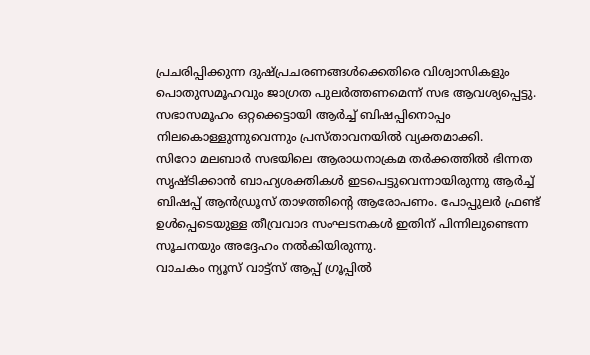പ്രചരിപ്പിക്കുന്ന ദുഷ്പ്രചരണങ്ങൾക്കെതിരെ വിശ്വാസികളും പൊതുസമൂഹവും ജാഗ്രത പുലർത്തണമെന്ന് സഭ ആവശ്യപ്പെട്ടു. സഭാസമൂഹം ഒറ്റക്കെട്ടായി ആർച്ച് ബിഷപ്പിനൊപ്പം നിലകൊള്ളുന്നുവെന്നും പ്രസ്താവനയിൽ വ്യക്തമാക്കി.
സിറോ മലബാർ സഭയിലെ ആരാധനാക്രമ തർക്കത്തിൽ ഭിന്നത സൃഷ്ടിക്കാൻ ബാഹ്യശക്തികൾ ഇടപെട്ടുവെന്നായിരുന്നു ആർച്ച് ബിഷപ്പ് ആൻഡ്രൂസ് താഴത്തിന്റെ ആരോപണം. പോപ്പുലർ ഫ്രണ്ട് ഉൾപ്പെടെയുള്ള തീവ്രവാദ സംഘടനകൾ ഇതിന് പിന്നിലുണ്ടെന്ന സൂചനയും അദ്ദേഹം നൽകിയിരുന്നു.
വാചകം ന്യൂസ് വാട്ട്സ് ആപ്പ് ഗ്രൂപ്പിൽ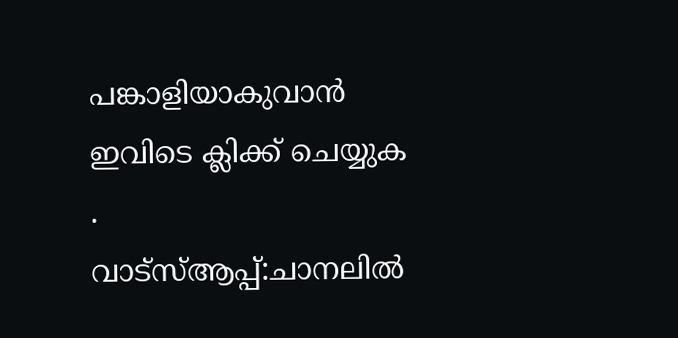പങ്കാളിയാകുവാൻ
ഇവിടെ ക്ലിക്ക് ചെയ്യുക
.
വാട്സ്ആപ്പ്:ചാനലിൽ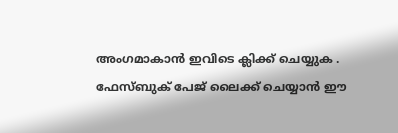അംഗമാകാൻ ഇവിടെ ക്ലിക്ക് ചെയ്യുക .
ഫേസ്ബുക് പേജ് ലൈക്ക് ചെയ്യാൻ ഈ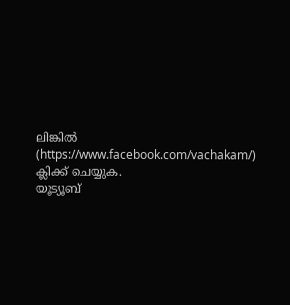ലിങ്കിൽ (https://www.facebook.com/vachakam/) ക്ലിക്ക് ചെയ്യുക.
യൂട്യൂബ്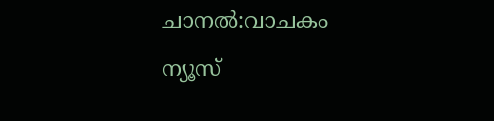ചാനൽ:വാചകം ന്യൂസ്